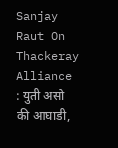Sanjay Raut On Thackeray Alliance : युती असो की आघाडी,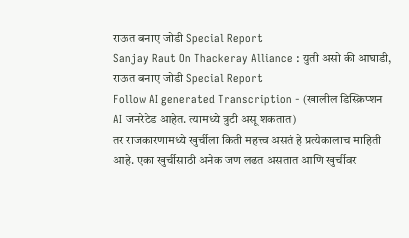राऊत बनाए जोडी Special Report
Sanjay Raut On Thackeray Alliance : युती असो की आघाडी, राऊत बनाए जोडी Special Report
Follow AI generated Transcription - (खालील डिस्क्रिप्शन AI जनरेटेड आहेत. त्यामध्ये त्रुटी असू शकतात)
तर राजकारणामध्ये खुर्चीला किती महत्त्व असतं हे प्रत्येकालाच माहिती आहे. एका खुर्चीसाठी अनेक जण लढत असतात आणि खुर्चीवर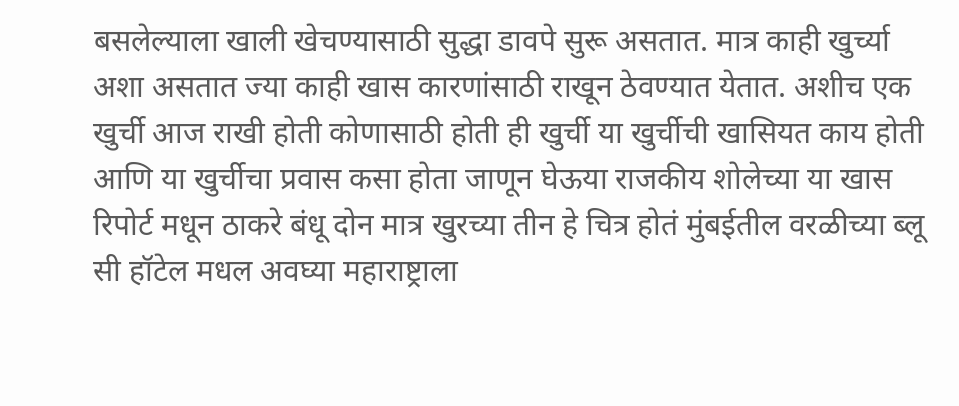बसलेल्याला खाली खेचण्यासाठी सुद्धा डावपे सुरू असतात. मात्र काही खुर्च्या अशा असतात ज्या काही खास कारणांसाठी राखून ठेवण्यात येतात. अशीच एक खुर्ची आज राखी होती कोणासाठी होती ही खुर्ची या खुर्चीची खासियत काय होती आणि या खुर्चीचा प्रवास कसा होता जाणून घेऊया राजकीय शोलेच्या या खास रिपोर्ट मधून ठाकरे बंधू दोन मात्र खुरच्या तीन हे चित्र होतं मुंबईतील वरळीच्या ब्लू सी हॉटेल मधल अवघ्या महाराष्ट्राला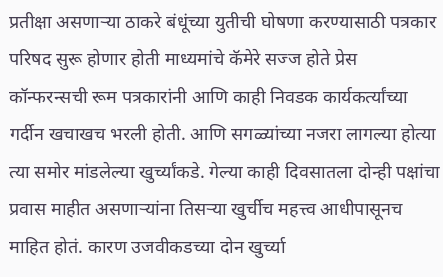प्रतीक्षा असणाऱ्या ठाकरे बंधूंच्या युतीची घोषणा करण्यासाठी पत्रकार परिषद सुरू होणार होती माध्यमांचे कॅमेरे सज्ज होते प्रेस कॉन्फरन्सची रूम पत्रकारांनी आणि काही निवडक कार्यकर्त्यांच्या गर्दीन खचाखच भरली होती. आणि सगळ्यांच्या नजरा लागल्या होत्या त्या समोर मांडलेल्या खुर्च्यांकडे. गेल्या काही दिवसातला दोन्ही पक्षांचा प्रवास माहीत असणाऱ्यांना तिसऱ्या खुर्चीच महत्त्व आधीपासूनच माहित होतं. कारण उजवीकडच्या दोन खुर्च्या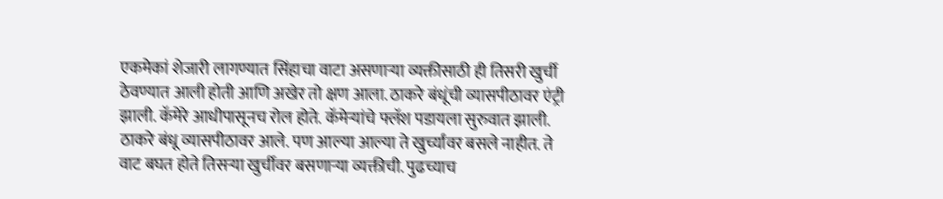एकमेकां शेजारी लागण्यात सिंहाचा वाटा असणाऱ्या व्यक्तीसाठी ही तिसरी खुर्ची ठेवण्यात आली होती आणि अखेर तो क्षण आला. ठाकरे बंधूंची व्यासपीठावर एंट्री झाली. कॅमेरे आधीपासूनच रोल होते. कॅमेऱ्यांचे फ्लॅश पडायला सुरुवात झाली. ठाकरे बंधू व्यासपीठावर आले. पण आल्या आल्या ते खुर्च्यांवर बसले नाहीत. ते वाट बघत होते तिसऱ्या खुर्चीवर बसणाऱ्या व्यक्तीची. पुढच्याच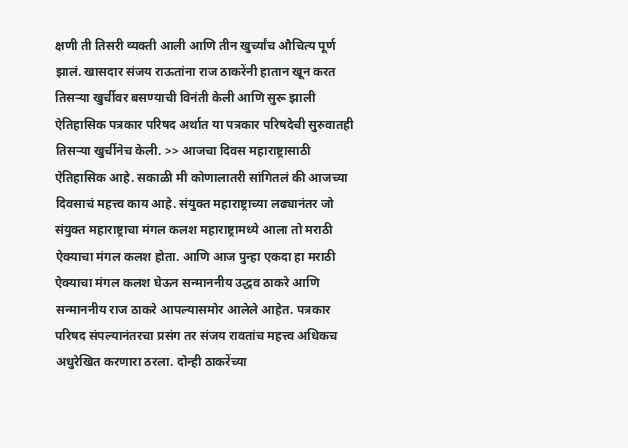क्षणी ती तिसरी व्यक्ती आली आणि तीन खुर्च्यांच औचित्य पूर्ण झालं. खासदार संजय राऊतांना राज ठाकरेंनी हातान खून करत तिसऱ्या खुर्चीवर बसण्याची विनंती केली आणि सुरू झाली ऐतिहासिक पत्रकार परिषद अर्थात या पत्रकार परिषदेची सुरुवातही तिसऱ्या खुर्चीनेच केली. >> आजचा दिवस महाराष्ट्रासाठी ऐतिहासिक आहे. सकाळी मी कोणालातरी सांगितलं की आजच्या दिवसाचं महत्त्व काय आहे. संयुक्त महाराष्ट्राच्या लढ्यानंतर जो संयुक्त महाराष्ट्राचा मंगल कलश महाराष्ट्रामध्ये आला तो मराठी ऐक्याचा मंगल कलश होता. आणि आज पुन्हा एकदा हा मराठी ऐक्याचा मंगल कलश घेऊन सन्माननीय उद्धव ठाकरे आणि सन्माननीय राज ठाकरे आपल्यासमोर आलेले आहेत. पत्रकार परिषद संपल्यानंतरचा प्रसंग तर संजय रावतांच महत्त्व अधिकच अधुरेखित करणारा ठरला. दोन्ही ठाकरेंच्या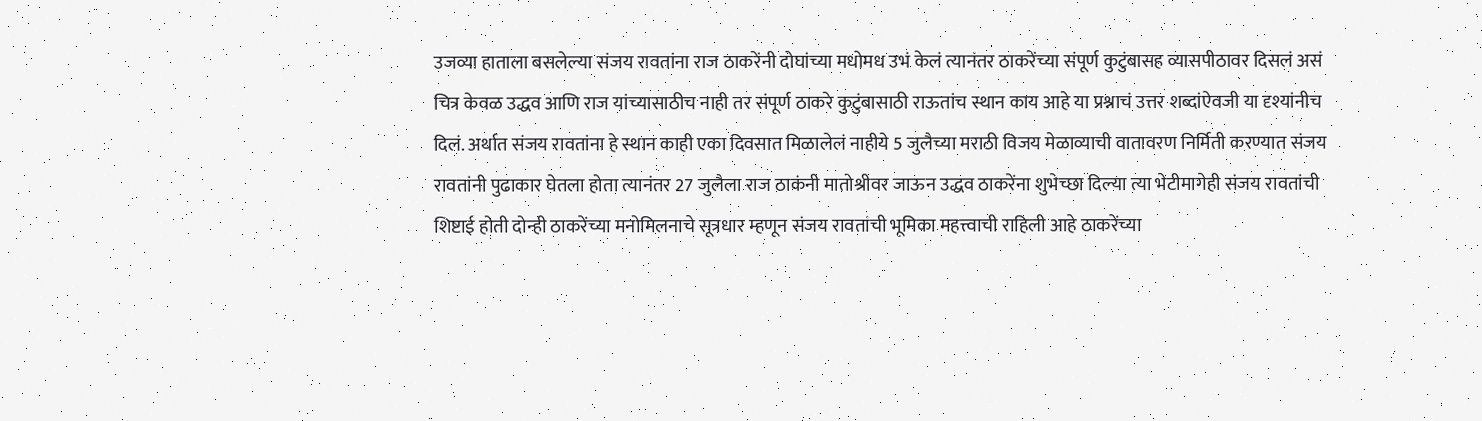उजव्या हाताला बसलेल्या संजय रावतांना राज ठाकरेंनी दोघांच्या मधोमध उभं केलं त्यानंतर ठाकरेंच्या संपूर्ण कुटुंबासह व्यासपीठावर दिसलं असं चित्र केवळ उद्धव आणि राज यांच्यासाठीच नाही तर संपूर्ण ठाकरे कुटुंबासाठी राऊतांच स्थान काय आहे या प्रश्नाचं उत्तर शब्दांऐवजी या दृश्यांनीच दिलं. अर्थात संजय रावतांना हे स्थान काही एका दिवसात मिळालेलं नाहीये 5 जुलैच्या मराठी विजय मेळाव्याची वातावरण निर्मिती करण्यात संजय रावतांनी पुढाकार घेतला होता त्यानंतर 27 जुलैला राज ठाकंनी मातोश्रीवर जाऊन उद्धव ठाकरेंना शुभेच्छा दिल्या त्या भेटीमागेही संजय रावतांची शिष्टाई होती दोन्ही ठाकरेंच्या मनोमिलनाचे सूत्रधार म्हणून संजय रावतांची भूमिका महत्त्वाची राहिली आहे ठाकरेंच्या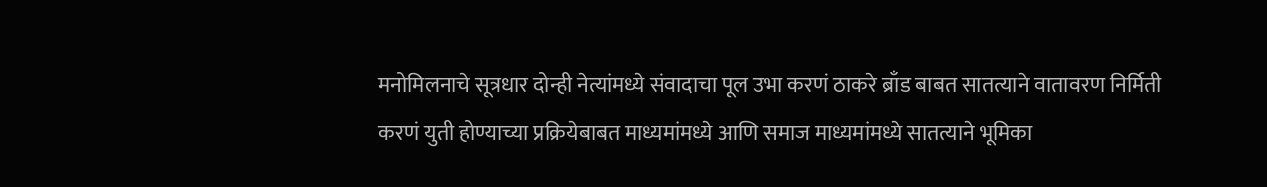मनोमिलनाचे सूत्रधार दोन्ही नेत्यांमध्ये संवादाचा पूल उभा करणं ठाकरे ब्राँड बाबत सातत्याने वातावरण निर्मिती करणं युती होण्याच्या प्रक्रियेबाबत माध्यमांमध्ये आणि समाज माध्यमांमध्ये सातत्याने भूमिका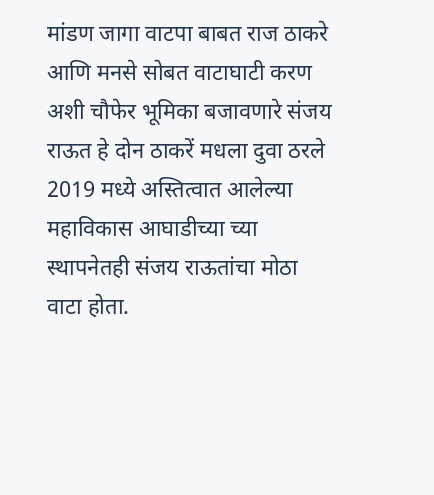मांडण जागा वाटपा बाबत राज ठाकरे आणि मनसे सोबत वाटाघाटी करण अशी चौफेर भूमिका बजावणारे संजय राऊत हे दोन ठाकरें मधला दुवा ठरले 2019 मध्ये अस्तित्वात आलेल्या महाविकास आघाडीच्या च्या स्थापनेतही संजय राऊतांचा मोठा वाटा होता.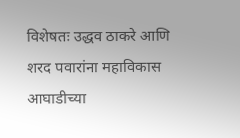विशेषतः उद्धव ठाकरे आणि शरद पवारांना महाविकास आघाडीच्या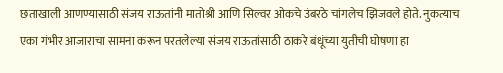छताखाली आणण्यासाठी संजय राऊतांनी मातोश्री आणि सिल्वर ओकचे उंबरठे चांगलेच झिजवले होते. नुकत्याच एका गंभीर आजाराचा सामना करून परतलेल्या संजय राऊतांसाठी ठाकरे बंधूंच्या युतीची घोषणा हा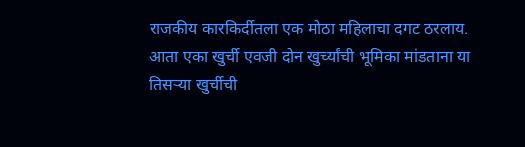राजकीय कारकिर्दीतला एक मोठा महिलाचा दगट ठरलाय. आता एका खुर्ची एवजी दोन खुर्च्यांची भूमिका मांडताना या तिसऱ्या खुर्चीची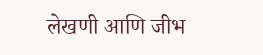लेखणी आणि जीभ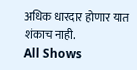अधिक धारदार होणार यात शंकाच नाही.
All Shows